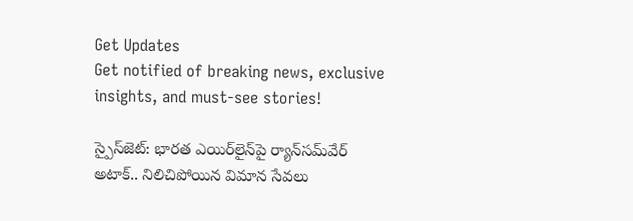Get Updates
Get notified of breaking news, exclusive insights, and must-see stories!

స్పైస్‌జెట్: భారత ఎయిర్‌లైన్‌పై ర్యాన్‌సమ్‌వేర్ అటాక్.. నిలిచిపోయిన విమాన సేవలు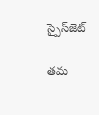స్పైస్‌జెట్

తమ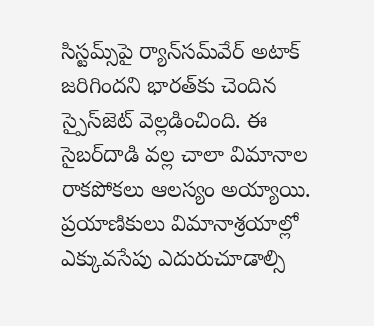సిస్టమ్స్‌పై ర్యాన్‌సమ్‌వేర్ అటాక్ జరిగిందని భారత్‌కు చెందిన స్పైస్‌జెట్ వెల్లడించింది. ఈ సైబర్‌దాడి వల్ల చాలా విమానాల రాకపోకలు ఆలస్యం అయ్యాయి. ప్రయాణికులు విమానాశ్రయాల్లో ఎక్కువసేపు ఎదురుచూడాల్సి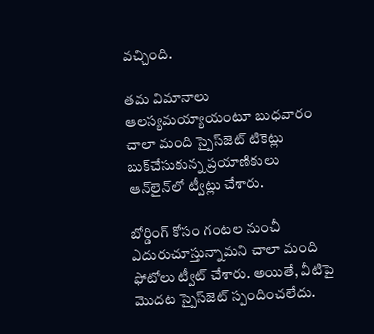వచ్చింది.

తమ విమానాలు ఆలస్యమయ్యాయంటూ బుధవారం చాలా మంది స్పైస్‌జెట్ టికెట్లు బుక్‌చేసుకున్న ప్రయాణికులు ఆన్‌లైన్‌లో ట్వీట్లు చేశారు.

బోర్డింగ్ కోసం గంటల నుంచీ ఎదురుచూస్తున్నామని చాలా మంది ఫోటోలు ట్వీట్ చేశారు. అయితే, వీటిపై మొదట స్పైస్‌జెట్ స్పందించలేదు.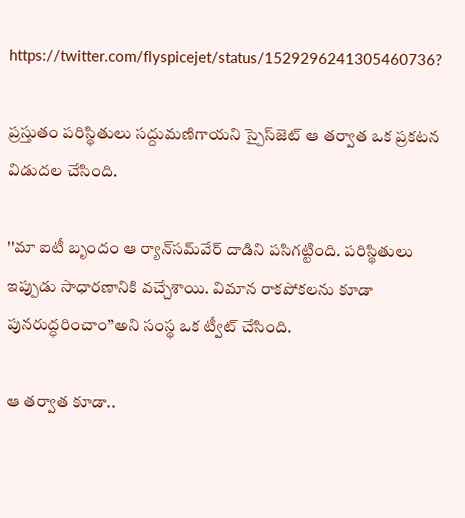https://twitter.com/flyspicejet/status/1529296241305460736?

ప్రస్తుతం పరిస్థితులు సద్దుమణిగాయని స్పైస్‌జెట్ ఆ తర్వాత ఒక ప్రకటన విడుదల చేసింది.

''మా ఐటీ బృందం ఆ ర్యాన్‌సమ్‌వేర్ దాడిని పసిగట్టింది. పరిస్థితులు ఇప్పుడు సాధారణానికి వచ్చేశాయి. విమాన రాకపోకలను కూడా పునరుద్ధరించాం’’అని సంస్థ ఒక ట్వీట్ చేసింది.

ఆ తర్వాత కూడా..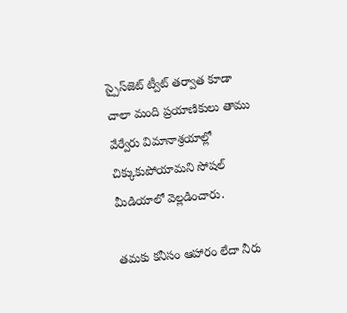స్పైస్‌జెట్ ట్వీట్ తర్వాత కూడా చాలా మంది ప్రయాణికులు తాము వేర్వేరు విమానాశ్రయాల్లో చిక్కుకుపోయామని సోషల్ మీడియాలో వెల్లడించారు.

తమకు కనీసం ఆహారం లేదా నీరు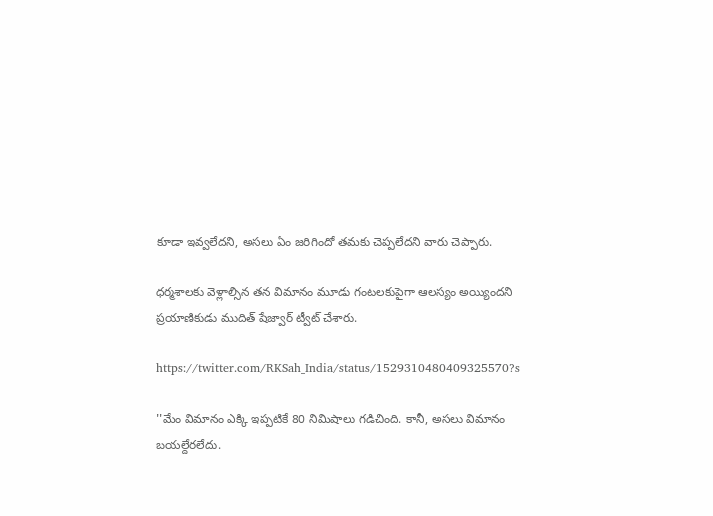కూడా ఇవ్వలేదని, అసలు ఏం జరిగిందో తమకు చెప్పలేదని వారు చెప్పారు.

ధర్మశాలకు వెళ్లాల్సిన తన విమానం మూడు గంటలకుపైగా ఆలస్యం అయ్యిందని ప్రయాణికుడు ముదిత్ షేజ్వార్ ట్వీట్ చేశారు.

https://twitter.com/RKSah_India/status/1529310480409325570?s

''మేం విమానం ఎక్కి ఇప్పటికే 80 నిమిషాలు గడిచింది. కానీ, అసలు విమానం బయల్దేరలేదు.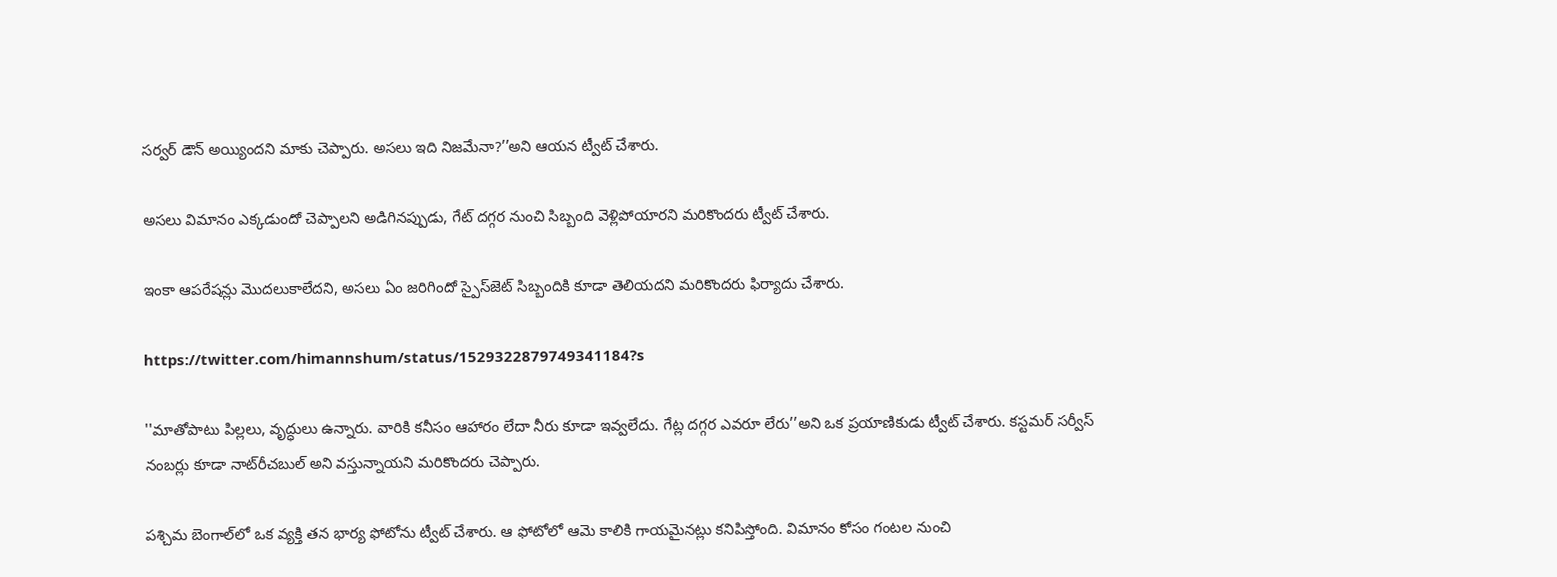సర్వర్ డౌన్ అయ్యిందని మాకు చెప్పారు. అసలు ఇది నిజమేనా?’’అని ఆయన ట్వీట్ చేశారు.

అసలు విమానం ఎక్కడుందో చెప్పాలని అడిగినప్పుడు, గేట్ దగ్గర నుంచి సిబ్బంది వెళ్లిపోయారని మరికొందరు ట్వీట్ చేశారు.

ఇంకా ఆపరేషన్లు మొదలుకాలేదని, అసలు ఏం జరిగిందో స్పైస్‌జెట్ సిబ్బందికి కూడా తెలియదని మరికొందరు ఫిర్యాదు చేశారు.

https://twitter.com/himannshum/status/1529322879749341184?s

''మాతోపాటు పిల్లలు, వృద్ధులు ఉన్నారు. వారికి కనీసం ఆహారం లేదా నీరు కూడా ఇవ్వలేదు. గేట్ల దగ్గర ఎవరూ లేరు’’అని ఒక ప్రయాణికుడు ట్వీట్ చేశారు. కస్టమర్ సర్వీస్ నంబర్లు కూడా నాట్‌రీచబుల్ అని వస్తున్నాయని మరికొందరు చెప్పారు.

పశ్చిమ బెంగాల్‌లో ఒక వ్యక్తి తన భార్య ఫోటోను ట్వీట్ చేశారు. ఆ ఫోటోలో ఆమె కాలికి గాయమైనట్లు కనిపిస్తోంది. విమానం కోసం గంటల నుంచి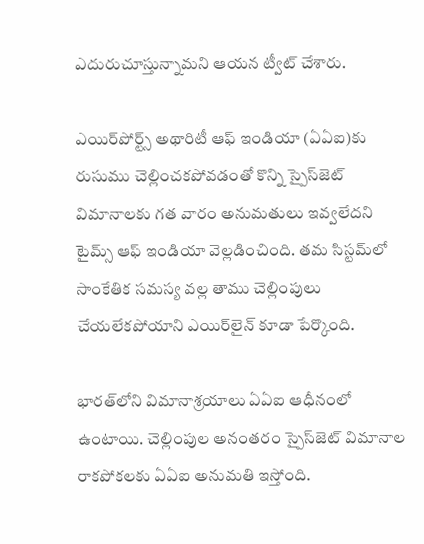ఎదురుచూస్తున్నామని ఆయన ట్వీట్ చేశారు.

ఎయిర్‌పోర్ట్స్ అథారిటీ ఆఫ్ ఇండియా (ఏఏఐ)కు రుసుము చెల్లించకపోవడంతో కొన్ని స్పైస్‌జెట్ విమానాలకు గత వారం అనుమతులు ఇవ్వలేదని టైమ్స్ ఆఫ్ ఇండియా వెల్లడించింది. తమ సిస్టమ్‌లో సాంకేతిక సమస్య వల్ల తాము చెల్లింపులు చేయలేకపోయాని ఎయిర్‌లైన్ కూడా పేర్కొంది.

భారత్‌లోని విమానాశ్రయాలు ఏఏఐ ఆధీనంలో ఉంటాయి. చెల్లింపుల అనంతరం స్పైస్‌జెట్‌ విమానాల రాకపోకలకు ఏఏఐ అనుమతి ఇస్తోంది.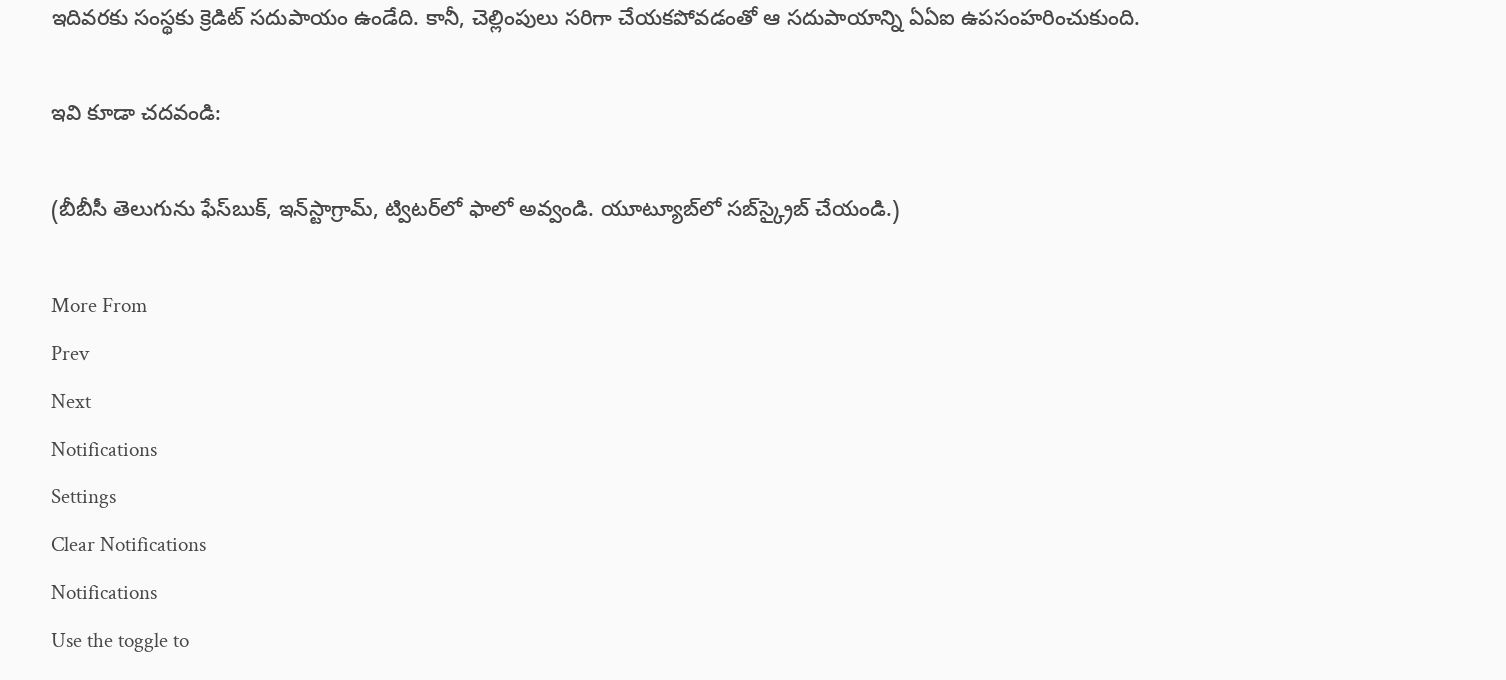ఇదివరకు సంస్థకు క్రెడిట్ సదుపాయం ఉండేది. కానీ, చెల్లింపులు సరిగా చేయకపోవడంతో ఆ సదుపాయాన్ని ఏఏఐ ఉపసంహరించుకుంది.

ఇవి కూడా చదవండి:

(బీబీసీ తెలుగును ఫేస్‌బుక్, ఇన్‌స్టాగ్రామ్‌, ట్విటర్‌లో ఫాలో అవ్వండి. యూట్యూబ్‌లో సబ్‌స్క్రైబ్ చేయండి.)

More From
Prev
Next
Notifications
Settings
Clear Notifications
Notifications
Use the toggle to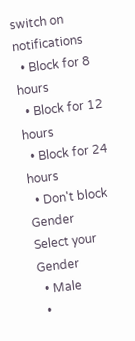switch on notifications
  • Block for 8 hours
  • Block for 12 hours
  • Block for 24 hours
  • Don't block
Gender
Select your Gender
  • Male
  •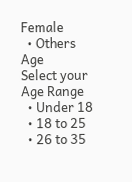Female
  • Others
Age
Select your Age Range
  • Under 18
  • 18 to 25
  • 26 to 35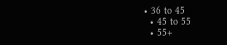• 36 to 45
  • 45 to 55
  • 55+